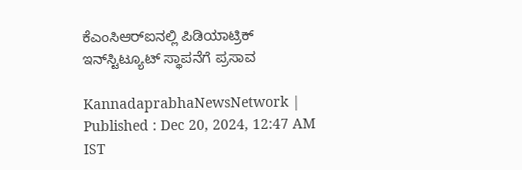ಕೆಎಂಸಿಆರ್‌ಐನಲ್ಲಿ ಪಿಡಿಯಾಟ್ರಿಕ್‌ ಇನ್‌ಸ್ಟಿಟ್ಯೂಟ್‌ ಸ್ಥಾಪನೆಗೆ ಪ್ರಸಾವ

KannadaprabhaNewsNetwork |
Published : Dec 20, 2024, 12:47 AM IST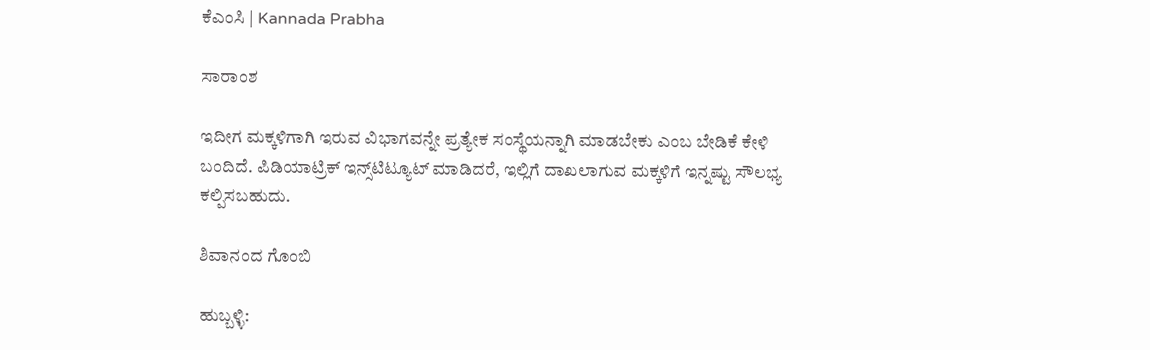ಕೆಎಂಸಿ | Kannada Prabha

ಸಾರಾಂಶ

ಇದೀಗ ಮಕ್ಕಳಿಗಾಗಿ ಇರುವ ವಿಭಾಗವನ್ನೇ ಪ್ರತ್ಯೇಕ ಸಂಸ್ಥೆಯನ್ನಾಗಿ ಮಾಡಬೇಕು ಎಂಬ ಬೇಡಿಕೆ ಕೇಳಿ ಬಂದಿದೆ. ಪಿಡಿಯಾಟ್ರಿಕ್‌ ಇನ್ಸ್‌ಟಿಟ್ಯೂಟ್‌ ಮಾಡಿದರೆ, ಇಲ್ಲಿಗೆ ದಾಖಲಾಗುವ ಮಕ್ಕಳಿಗೆ ಇನ್ನಷ್ಟು ಸೌಲಭ್ಯ ಕಲ್ಪಿಸಬಹುದು.

ಶಿವಾನಂದ ಗೊಂಬಿ

ಹುಬ್ಬಳ್ಳಿ: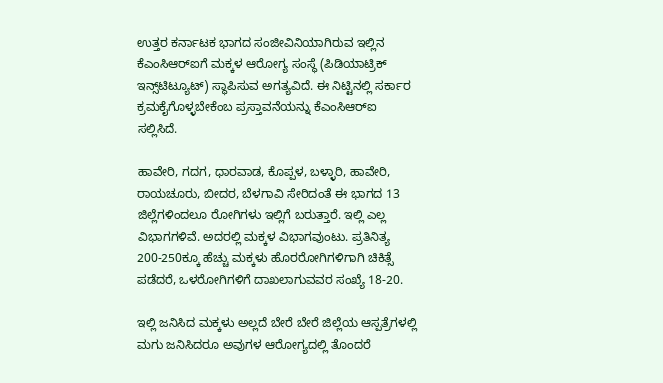ಉತ್ತರ ಕರ್ನಾಟಕ ಭಾಗದ ಸಂಜೀವಿನಿಯಾಗಿರುವ ಇಲ್ಲಿನ ಕೆಎಂಸಿಆರ್‌ಐಗೆ ಮಕ್ಕಳ ಆರೋಗ್ಯ ಸಂಸ್ಥೆ (ಪಿಡಿಯಾಟ್ರಿಕ್‌ ಇನ್ಸ್‌ಟಿಟ್ಯೂಟ್‌) ಸ್ಥಾಪಿಸುವ ಅಗತ್ಯವಿದೆ. ಈ ನಿಟ್ಟಿನಲ್ಲಿ ಸರ್ಕಾರ ಕ್ರಮಕೈಗೊಳ್ಳಬೇಕೆಂಬ ಪ್ರಸ್ತಾವನೆಯನ್ನು ಕೆಎಂಸಿಆರ್‌ಐ ಸಲ್ಲಿಸಿದೆ.

ಹಾವೇರಿ, ಗದಗ, ಧಾರವಾಡ, ಕೊಪ್ಪಳ, ಬಳ್ಳಾರಿ, ಹಾವೇರಿ, ರಾಯಚೂರು, ಬೀದರ, ಬೆಳಗಾವಿ ಸೇರಿದಂತೆ ಈ ಭಾಗದ 13 ಜಿಲ್ಲೆಗಳಿಂದಲೂ ರೋಗಿಗಳು ಇಲ್ಲಿಗೆ ಬರುತ್ತಾರೆ. ಇಲ್ಲಿ ಎಲ್ಲ ವಿಭಾಗಗಳಿವೆ. ಅದರಲ್ಲಿ ಮಕ್ಕಳ ವಿಭಾಗವುಂಟು. ಪ್ರತಿನಿತ್ಯ 200-250ಕ್ಕೂ ಹೆಚ್ಚು ಮಕ್ಕಳು ಹೊರರೋಗಿಗಳಿಗಾಗಿ ಚಿಕಿತ್ಸೆ ಪಡೆದರೆ, ಒಳರೋಗಿಗಳಿಗೆ ದಾಖಲಾಗುವವರ ಸಂಖ್ಯೆ 18-20.

ಇಲ್ಲಿ ಜನಿಸಿದ ಮಕ್ಕಳು ಅಲ್ಲದೆ ಬೇರೆ ಬೇರೆ ಜಿಲ್ಲೆಯ ಆಸ್ಪತ್ರೆಗಳಲ್ಲಿ ಮಗು ಜನಿಸಿದರೂ ಅವುಗಳ ಆರೋಗ್ಯದಲ್ಲಿ ತೊಂದರೆ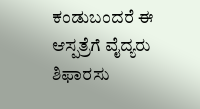ಕಂಡುಬಂದರೆ ಈ ಆಸ್ಪತ್ರೆಗೆ ವೈದ್ಯರು ಶಿಫಾರಸು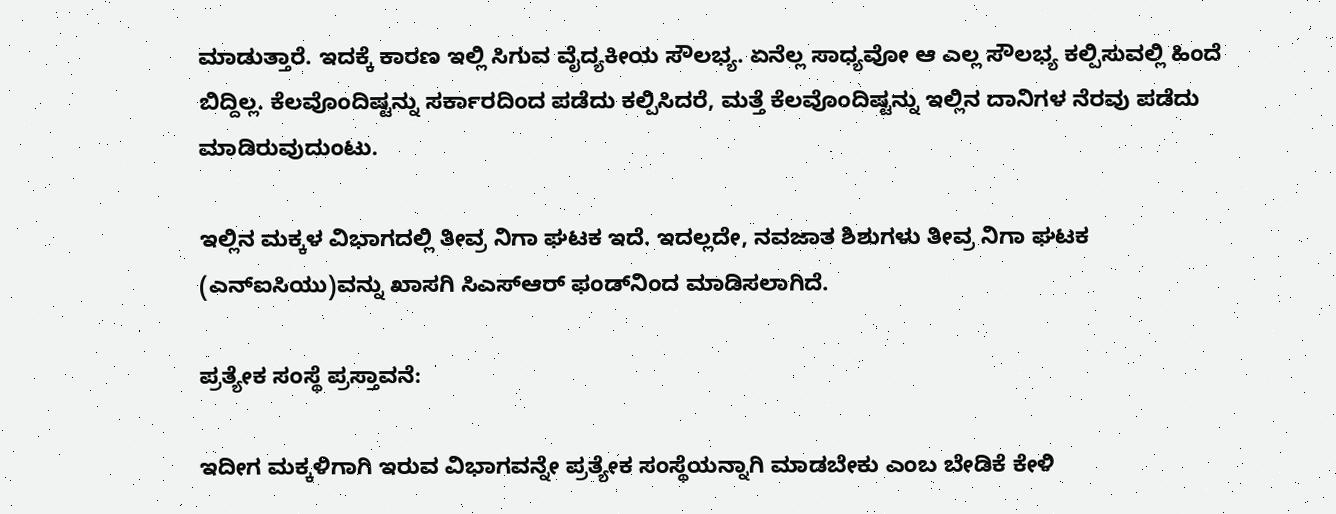ಮಾಡುತ್ತಾರೆ. ಇದಕ್ಕೆ ಕಾರಣ ಇಲ್ಲಿ ಸಿಗುವ ವೈದ್ಯಕೀಯ ಸೌಲಭ್ಯ. ಏನೆಲ್ಲ ಸಾಧ್ಯವೋ ಆ ಎಲ್ಲ ಸೌಲಭ್ಯ ಕಲ್ಪಿಸುವಲ್ಲಿ ಹಿಂದೆ ಬಿದ್ದಿಲ್ಲ. ಕೆಲವೊಂದಿಷ್ಟನ್ನು ಸರ್ಕಾರದಿಂದ ಪಡೆದು ಕಲ್ಪಿಸಿದರೆ, ಮತ್ತೆ ಕೆಲವೊಂದಿಷ್ಟನ್ನು ಇಲ್ಲಿನ ದಾನಿಗಳ ನೆರವು ಪಡೆದು ಮಾಡಿರುವುದುಂಟು.

ಇಲ್ಲಿನ ಮಕ್ಕಳ ವಿಭಾಗದಲ್ಲಿ ತೀವ್ರ ನಿಗಾ ಘಟಕ ಇದೆ. ಇದಲ್ಲದೇ, ನವಜಾತ ಶಿಶುಗಳು ತೀವ್ರ ನಿಗಾ ಘಟಕ (ಎನ್‌ಐಸಿಯು)ವನ್ನು ಖಾಸಗಿ ಸಿಎಸ್‌ಆರ್‌ ಫಂಡ್‌ನಿಂದ ಮಾಡಿಸಲಾಗಿದೆ.

ಪ್ರತ್ಯೇಕ ಸಂಸ್ಥೆ ಪ್ರಸ್ತಾವನೆ:

ಇದೀಗ ಮಕ್ಕಳಿಗಾಗಿ ಇರುವ ವಿಭಾಗವನ್ನೇ ಪ್ರತ್ಯೇಕ ಸಂಸ್ಥೆಯನ್ನಾಗಿ ಮಾಡಬೇಕು ಎಂಬ ಬೇಡಿಕೆ ಕೇಳಿ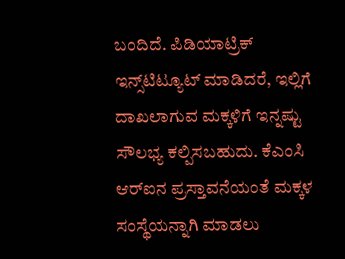ಬಂದಿದೆ. ಪಿಡಿಯಾಟ್ರಿಕ್‌ ಇನ್ಸ್‌ಟಿಟ್ಯೂಟ್‌ ಮಾಡಿದರೆ, ಇಲ್ಲಿಗೆ ದಾಖಲಾಗುವ ಮಕ್ಕಳಿಗೆ ಇನ್ನಷ್ಟು ಸೌಲಭ್ಯ ಕಲ್ಪಿಸಬಹುದು. ಕೆಎಂಸಿ ಆರ್‌ಐನ ಪ್ರಸ್ತಾವನೆಯಂತೆ ಮಕ್ಕಳ ಸಂಸ್ಥೆಯನ್ನಾಗಿ ಮಾಡಲು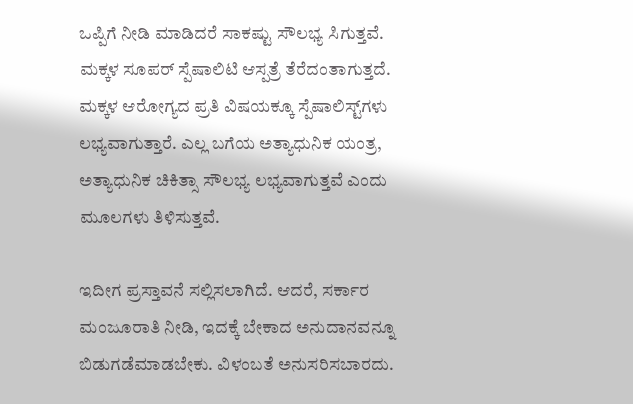ಒಪ್ಪಿಗೆ ನೀಡಿ ಮಾಡಿದರೆ ಸಾಕಷ್ಟು ಸೌಲಭ್ಯ ಸಿಗುತ್ತವೆ. ಮಕ್ಕಳ ಸೂಪರ್‌ ಸ್ಪೆಷಾಲಿಟಿ ಆಸ್ಪತ್ರೆ ತೆರೆದಂತಾಗುತ್ತದೆ. ಮಕ್ಕಳ ಆರೋಗ್ಯದ ಪ್ರತಿ ವಿಷಯಕ್ಕೂ ಸ್ಪೆಷಾಲಿಸ್ಟ್‌ಗಳು ಲಭ್ಯವಾಗುತ್ತಾರೆ. ಎಲ್ಲ ಬಗೆಯ ಅತ್ಯಾಧುನಿಕ ಯಂತ್ರ, ಅತ್ಯಾಧುನಿಕ ಚಿಕಿತ್ಸಾ ಸೌಲಭ್ಯ ಲಭ್ಯವಾಗುತ್ತವೆ ಎಂದು ಮೂಲಗಳು ತಿಳಿಸುತ್ತವೆ.

ಇದೀಗ ಪ್ರಸ್ತಾವನೆ ಸಲ್ಲಿಸಲಾಗಿದೆ. ಆದರೆ, ಸರ್ಕಾರ ಮಂಜೂರಾತಿ ನೀಡಿ, ಇದಕ್ಕೆ ಬೇಕಾದ ಅನುದಾನವನ್ನೂ ಬಿಡುಗಡೆಮಾಡಬೇಕು. ವಿಳಂಬತೆ ಅನುಸರಿಸಬಾರದು.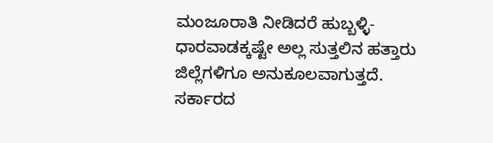ಮಂಜೂರಾತಿ ನೀಡಿದರೆ ಹುಬ್ಬಳ್ಳಿ-ಧಾರವಾಡಕ್ಕಷ್ಟೇ ಅಲ್ಲ ಸುತ್ತಲಿನ ಹತ್ತಾರು ಜಿಲ್ಲೆಗಳಿಗೂ ಅನುಕೂಲವಾಗುತ್ತದೆ. ಸರ್ಕಾರದ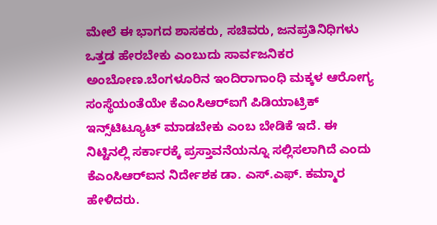ಮೇಲೆ ಈ ಭಾಗದ ಶಾಸಕರು, ಸಚಿವರು, ಜನಪ್ರತಿನಿಧಿಗಳು ಒತ್ತಡ ಹೇರಬೇಕು ಎಂಬುದು ಸಾರ್ವಜನಿಕರ ಅಂಬೋಣ.ಬೆಂಗಳೂರಿನ ಇಂದಿರಾಗಾಂಧಿ ಮಕ್ಕಳ ಆರೋಗ್ಯ ಸಂಸ್ಥೆಯಂತೆಯೇ ಕೆಎಂಸಿಆರ್‌ಐಗೆ ಪಿಡಿಯಾಟ್ರಿಕ್‌ ಇನ್ಸ್‌ಟಿಟ್ಯೂಟ್‌ ಮಾಡಬೇಕು ಎಂಬ ಬೇಡಿಕೆ ಇದೆ. ಈ ನಿಟ್ಟಿನಲ್ಲಿ ಸರ್ಕಾರಕ್ಕೆ ಪ್ರಸ್ತಾವನೆಯನ್ನೂ ಸಲ್ಲಿಸಲಾಗಿದೆ ಎಂದು ಕೆಎಂಸಿಆರ್‌ಐನ ನಿರ್ದೇಶಕ ಡಾ. ಎಸ್‌.ಎಫ್‌. ಕಮ್ಮಾರ ಹೇಳಿದರು.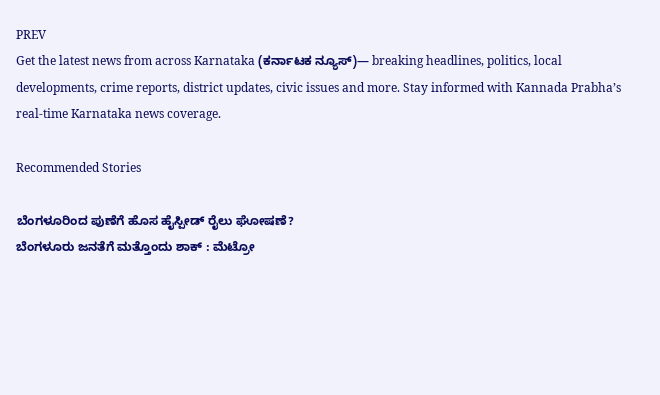PREV
Get the latest news from across Karnataka (ಕರ್ನಾಟಕ ನ್ಯೂಸ್)— breaking headlines, politics, local developments, crime reports, district updates, civic issues and more. Stay informed with Kannada Prabha’s real‑time Karnataka news coverage.

Recommended Stories

ಬೆಂಗಳೂರಿಂದ ಪುಣೆಗೆ ಹೊಸ ಹೈಸ್ಪೀಡ್‌ ರೈಲು ಘೋಷಣೆ?
ಬೆಂಗಳೂರು ಜನತೆಗೆ ಮತ್ತೊಂದು ಶಾಕ್ : ಮೆಟ್ರೋ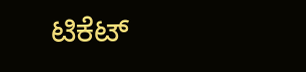ಟಿಕೆಟ್‌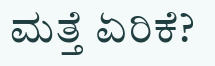ಮತ್ತೆ ಏರಿಕೆ?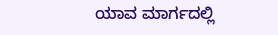ಯಾವ ಮಾರ್ಗದಲ್ಲಿ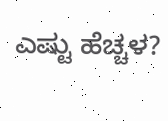ಎಷ್ಟು ಹೆಚ್ಚಳ?